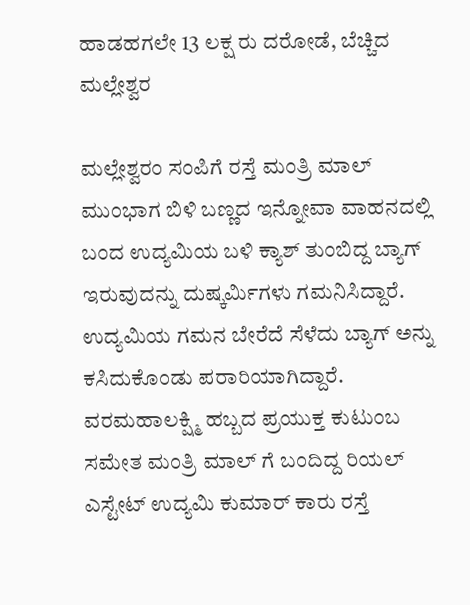ಹಾಡಹಗಲೇ 13 ಲಕ್ಷ ರು ದರೋಡೆ, ಬೆಚ್ಚಿದ ಮಲ್ಲೇಶ್ವರ

ಮಲ್ಲೇಶ್ವರಂ ಸಂಪಿಗೆ ರಸ್ತೆ ಮಂತ್ರಿ ಮಾಲ್ ಮುಂಭಾಗ ಬಿಳಿ ಬಣ್ಣದ ಇನ್ನೋವಾ ವಾಹನದಲ್ಲಿ ಬಂದ ಉದ್ಯಮಿಯ ಬಳಿ ಕ್ಯಾಶ್ ತುಂಬಿದ್ದ ಬ್ಯಾಗ್ ಇರುವುದನ್ನು ದುಷ್ಕರ್ಮಿಗಳು ಗಮನಿಸಿದ್ದಾರೆ. ಉದ್ಯಮಿಯ ಗಮನ ಬೇರೆದೆ ಸೆಳೆದು ಬ್ಯಾಗ್ ಅನ್ನು ಕಸಿದುಕೊಂಡು ಪರಾರಿಯಾಗಿದ್ದಾರೆ.
ವರಮಹಾಲಕ್ಷ್ಮಿ ಹಬ್ಬದ ಪ್ರಯುಕ್ತ ಕುಟುಂಬ ಸಮೇತ ಮಂತ್ರಿ ಮಾಲ್ ಗೆ ಬಂದಿದ್ದ ರಿಯಲ್ ಎಸ್ಟೇಟ್ ಉದ್ಯಮಿ ಕುಮಾರ್ ಕಾರು ರಸ್ತೆ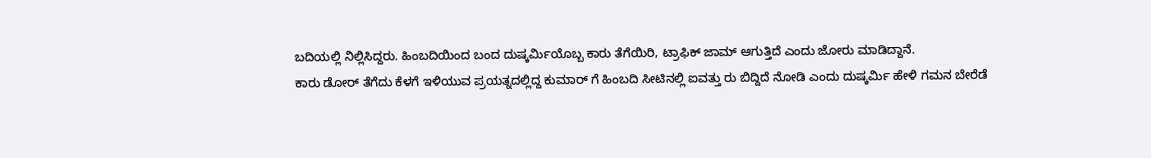ಬದಿಯಲ್ಲಿ ನಿಲ್ಲಿಸಿದ್ದರು. ಹಿಂಬದಿಯಿಂದ ಬಂದ ದುಷ್ಕರ್ಮಿಯೊಬ್ಬ ಕಾರು ತೆಗೆಯಿರಿ, ಟ್ರಾಫಿಕ್ ಜಾಮ್ ಆಗುತ್ತಿದೆ ಎಂದು ಜೋರು ಮಾಡಿದ್ದಾನೆ.
ಕಾರು ಡೋರ್ ತೆಗೆದು ಕೆಳಗೆ ಇಳಿಯುವ ಪ್ರಯತ್ನದಲ್ಲಿದ್ದ ಕುಮಾರ್ ಗೆ ಹಿಂಬದಿ ಸೀಟಿನಲ್ಲಿ ಐವತ್ತು ರು ಬಿದ್ದಿದೆ ನೋಡಿ ಎಂದು ದುಷ್ಕರ್ಮಿ ಹೇಳಿ ಗಮನ ಬೇರೆಡೆ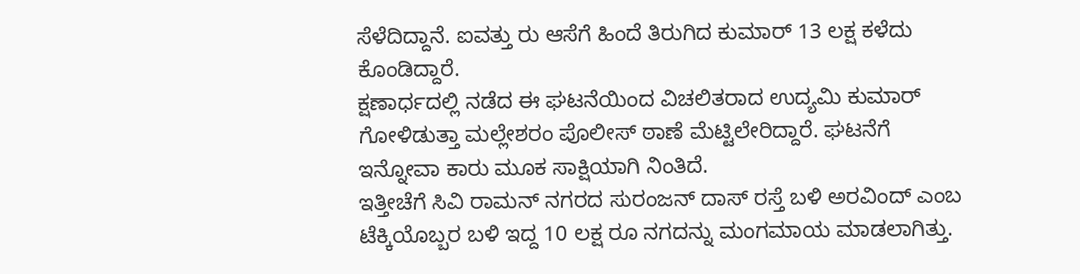ಸೆಳೆದಿದ್ದಾನೆ. ಐವತ್ತು ರು ಆಸೆಗೆ ಹಿಂದೆ ತಿರುಗಿದ ಕುಮಾರ್ 13 ಲಕ್ಷ ಕಳೆದು ಕೊಂಡಿದ್ದಾರೆ.
ಕ್ಷಣಾರ್ಧದಲ್ಲಿ ನಡೆದ ಈ ಘಟನೆಯಿಂದ ವಿಚಲಿತರಾದ ಉದ್ಯಮಿ ಕುಮಾರ್ ಗೋಳಿಡುತ್ತಾ ಮಲ್ಲೇಶರಂ ಪೊಲೀಸ್ ಠಾಣೆ ಮೆಟ್ಟಿಲೇರಿದ್ದಾರೆ. ಘಟನೆಗೆ ಇನ್ನೋವಾ ಕಾರು ಮೂಕ ಸಾಕ್ಷಿಯಾಗಿ ನಿಂತಿದೆ.
ಇತ್ತೀಚೆಗೆ ಸಿವಿ ರಾಮನ್ ನಗರದ ಸುರಂಜನ್ ದಾಸ್ ರಸ್ತೆ ಬಳಿ ಅರವಿಂದ್ ಎಂಬ ಟೆಕ್ಕಿಯೊಬ್ಬರ ಬಳಿ ಇದ್ದ 10 ಲಕ್ಷ ರೂ ನಗದನ್ನು ಮಂಗಮಾಯ ಮಾಡಲಾಗಿತ್ತು.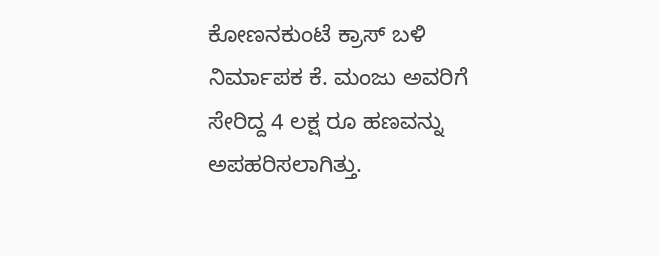ಕೋಣನಕುಂಟೆ ಕ್ರಾಸ್ ಬಳಿ ನಿರ್ಮಾಪಕ ಕೆ. ಮಂಜು ಅವರಿಗೆ ಸೇರಿದ್ದ 4 ಲಕ್ಷ ರೂ ಹಣವನ್ನು ಅಪಹರಿಸಲಾಗಿತ್ತು.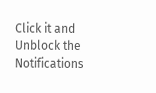Click it and Unblock the Notifications